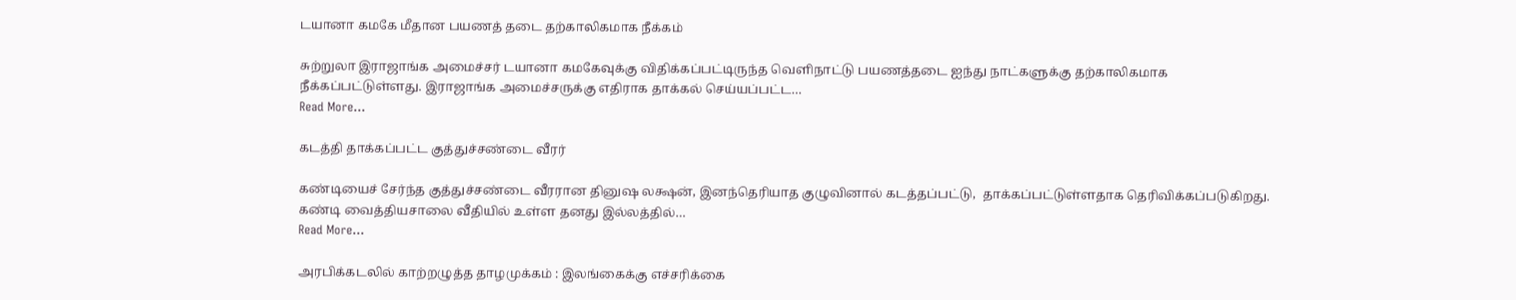டயானா கமகே மீதான பயணத் தடை தற்காலிகமாக நீக்கம்

சுற்றுலா இராஜாங்க அமைச்சர் டயானா கமகேவுக்கு விதிக்கப்பட்டிருந்த வெளிநாட்டு பயணத்தடை ஐந்து நாட்களுக்கு தற்காலிகமாக நீக்கப்பட்டுள்ளது. இராஜாங்க அமைச்சருக்கு எதிராக தாக்கல் செய்யப்பட்ட…
Read More...

கடத்தி தாக்கப்பட்ட குத்துச்சண்டை வீரர்

கண்டியைச் சேர்ந்த குத்துச்சண்டை வீரரான தினுஷ லக்ஷன், இனந்தெரியாத குழுவினால் கடத்தப்பட்டு,  தாக்கப்பட்டுள்ளதாக தெரிவிக்கப்படுகிறது. கண்டி வைத்தியசாலை வீதியில் உள்ள தனது இல்லத்தில்…
Read More...

அரபிக்கடலில் காற்றழுத்த தாழமுக்கம் : இலங்கைக்கு எச்சரிக்கை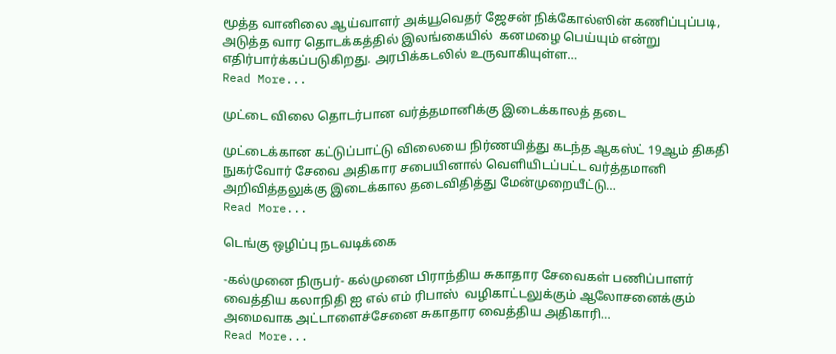மூத்த வானிலை ஆய்வாளர் அக்யூவெதர் ஜேசன் நிக்கோல்ஸின் கணிப்புப்படி, அடுத்த வார தொடக்கத்தில் இலங்கையில்  கனமழை பெய்யும் என்று எதிர்பார்க்கப்படுகிறது. அரபிக்கடலில் உருவாகியுள்ள…
Read More...

முட்டை விலை தொடர்பான வர்த்தமானிக்கு இடைக்காலத் தடை

முட்டைக்கான கட்டுப்பாட்டு விலையை நிர்ணயித்து கடந்த ஆகஸ்ட் 19ஆம் திகதி நுகர்வோர் சேவை அதிகார சபையினால் வெளியிடப்பட்ட வர்த்தமானி அறிவித்தலுக்கு இடைக்கால தடைவிதித்து மேன்முறையீட்டு…
Read More...

டெங்கு ஒழிப்பு நடவடிக்கை

-கல்முனை நிருபர்- கல்முனை பிராந்திய சுகாதார சேவைகள் பணிப்பாளர் வைத்திய கலாநிதி ஐ எல் எம் ரிபாஸ்  வழிகாட்டலுக்கும் ஆலோசனைக்கும் அமைவாக அட்டாளைச்சேனை சுகாதார வைத்திய அதிகாரி…
Read More...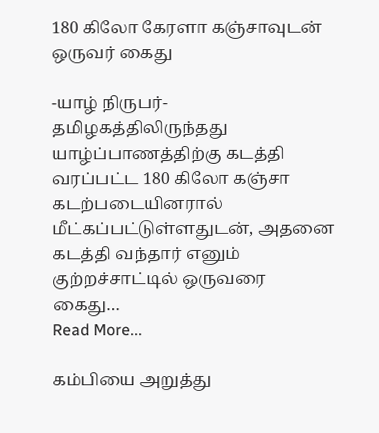180 கிலோ கேரளா கஞ்சாவுடன் ஒருவர் கைது

-யாழ் நிருபர்- தமிழகத்திலிருந்தது யாழ்ப்பாணத்திற்கு கடத்தி வரப்பட்ட 180 கிலோ கஞ்சா கடற்படையினரால் மீட்கப்பட்டுள்ளதுடன், அதனை கடத்தி வந்தார் எனும் குற்றச்சாட்டில் ஒருவரை கைது…
Read More...

கம்பியை அறுத்து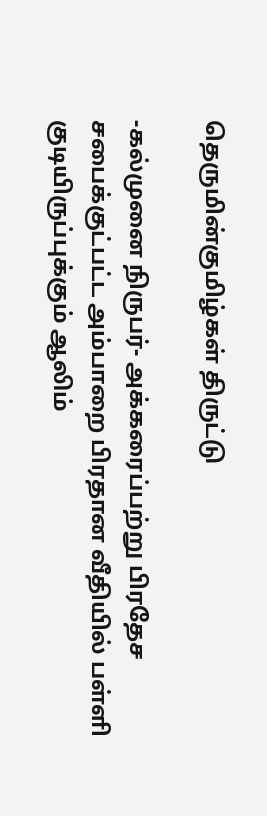தெருமின்குமிழ்கள் திருட்டு

-கல்முனை நிருபர்- அக்கரைப்பற்று பிரதேச சபைக்குட்பட்ட அம்பாறை பிரதான வீதியில் பள்ளி குடியிருப்புக்கும் ஆலிம்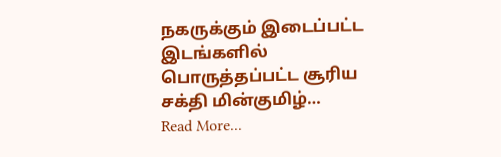நகருக்கும் இடைப்பட்ட இடங்களில் பொருத்தப்பட்ட சூரிய சக்தி மின்குமிழ்…
Read More...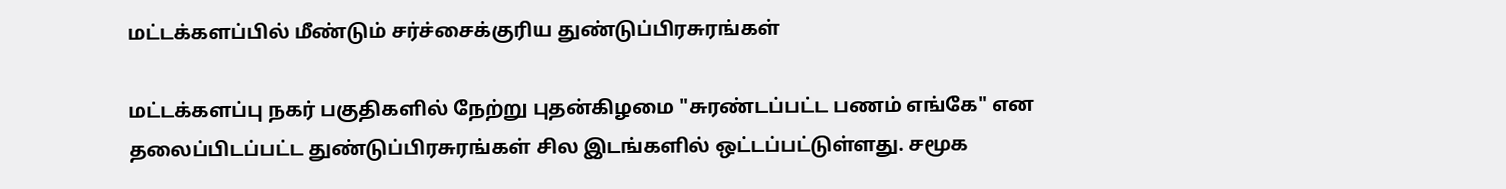மட்டக்களப்பில் மீண்டும் சர்ச்சைக்குரிய துண்டுப்பிரசுரங்கள்

மட்டக்களப்பு நகர் பகுதிகளில் நேற்று புதன்கிழமை "சுரண்டப்பட்ட பணம் எங்கே" என தலைப்பிடப்பட்ட துண்டுப்பிரசுரங்கள் சில இடங்களில் ஒட்டப்பட்டுள்ளது. சமூக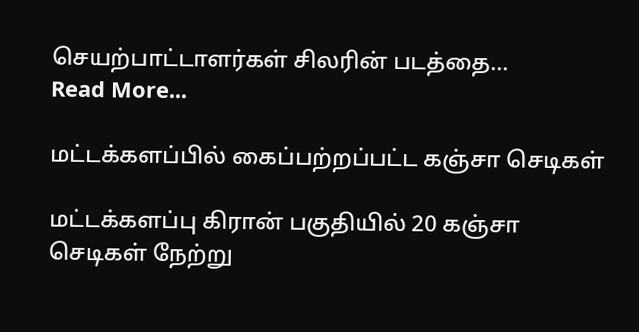செயற்பாட்டாளர்கள் சிலரின் படத்தை…
Read More...

மட்டக்களப்பில் கைப்பற்றப்பட்ட கஞ்சா செடிகள்

மட்டக்களப்பு கிரான் பகுதியில் 20 கஞ்சா செடிகள் நேற்று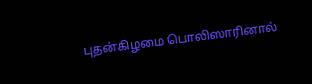புதன்கிழமை பொலிஸாரினால்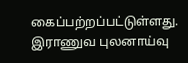கைப்பற்றப்பட்டுள்ளது. இராணுவ புலனாய்வு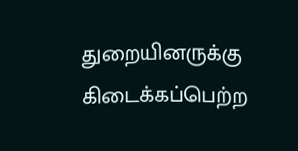துறையினருக்கு கிடைக்கப்பெற்ற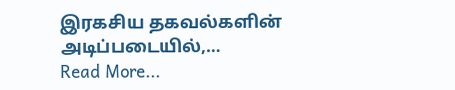இரகசிய தகவல்களின் அடிப்படையில்,…
Read More...